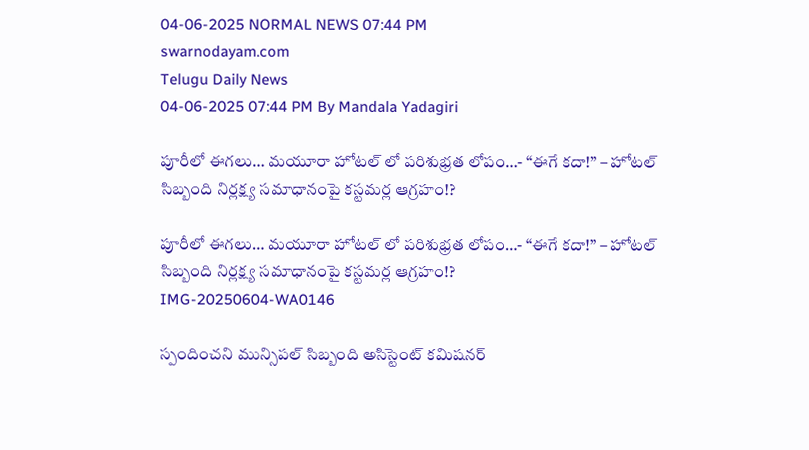04-06-2025 NORMAL NEWS 07:44 PM
swarnodayam.com
Telugu Daily News
04-06-2025 07:44 PM By Mandala Yadagiri

పూరీలో ఈగలు… మయూరా హోటల్ లో పరిశుభ్రత లోపం…- “ఈగే కదా!” – హోటల్ సిబ్బంది నిర్లక్ష్య సమాధానంపై కస్టమర్ల ఆగ్రహం!?

పూరీలో ఈగలు… మయూరా హోటల్ లో పరిశుభ్రత లోపం…- “ఈగే కదా!” – హోటల్ సిబ్బంది నిర్లక్ష్య సమాధానంపై కస్టమర్ల ఆగ్రహం!?
IMG-20250604-WA0146

స్పందించని మున్సిపల్ సిబ్బంది అసిస్టెంట్ కమిషనర్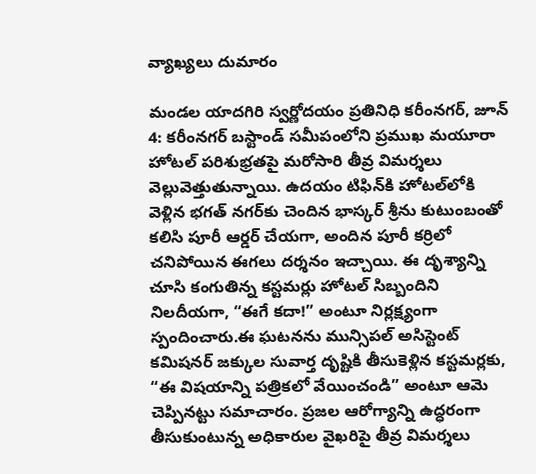వ్యాఖ్యలు దుమారం

మండల యాదగిరి స్వర్ణోదయం ప్రతినిధి కరీంనగర్, జూన్ 4: కరీంనగర్ బస్టాండ్ సమీపంలోని ప్రముఖ మయూరా హోటల్ పరిశుభ్రతపై మరోసారి తీవ్ర విమర్శలు వెల్లువెత్తుతున్నాయి. ఉదయం టిఫిన్‌కి హోటల్‌లోకి వెళ్లిన భగత్ నగర్‌కు చెందిన భాస్కర్ శ్రీను కుటుంబంతో కలిసి పూరీ ఆర్డర్ చేయగా, అందిన పూరీ కర్రిలో చనిపోయిన ఈగలు దర్శనం ఇచ్చాయి. ఈ దృశ్యాన్ని చూసి కంగుతిన్న కస్టమర్లు హోటల్ సిబ్బందిని నిలదీయగా, “ఈగే కదా!” అంటూ నిర్లక్ష్యంగా స్పందించారు.ఈ ఘటనను మున్సిపల్ అసిస్టెంట్ కమిషనర్ జక్కుల సువార్త దృష్టికి తీసుకెళ్లిన కస్టమర్లకు, “ఈ విషయాన్ని పత్రికలో వేయించండి” అంటూ ఆమె చెప్పినట్టు సమాచారం. ప్రజల ఆరోగ్యాన్ని ఉద్ధరంగా తీసుకుంటున్న అధికారుల వైఖరిపై తీవ్ర విమర్శలు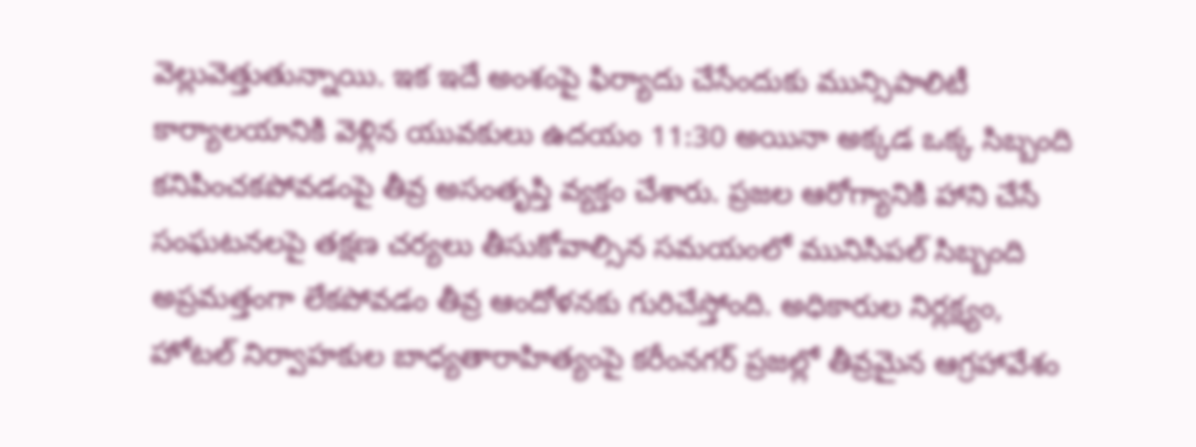వెల్లువెత్తుతున్నాయి. ఇక ఇదే అంశంపై ఫిర్యాదు చేసేందుకు మున్సిపాలిటీ కార్యాలయానికి వెళ్లిన యువకులు ఉదయం 11:30 అయినా అక్కడ ఒక్క సిబ్బంది కనిపించకపోవడంపై తీవ్ర అసంతృప్తి వ్యక్తం చేశారు. ప్రజల ఆరోగ్యానికి హాని చేసే సంఘటనలపై తక్షణ చర్యలు తీసుకోవాల్సిన సమయంలో మునిసిపల్ సిబ్బంది అప్రమత్తంగా లేకపోవడం తీవ్ర ఆందోళనకు గురిచేస్తోంది. అధికారుల నిర్లక్ష్యం, హోటల్ నిర్వాహకుల బాధ్యతారాహిత్యంపై కరీంనగర్ ప్రజల్లో తీవ్రమైన ఆగ్రహావేశం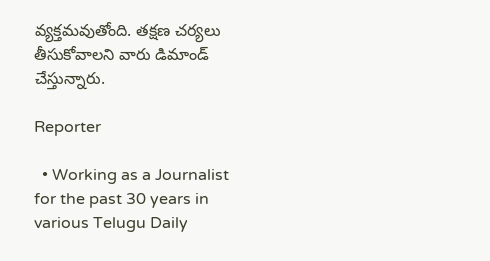వ్యక్తమవుతోంది. తక్షణ చర్యలు తీసుకోవాలని వారు డిమాండ్ చేస్తున్నారు.

Reporter

  • Working as a Journalist for the past 30 years in various Telugu Daily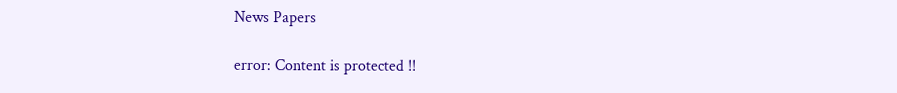News Papers

error: Content is protected !!